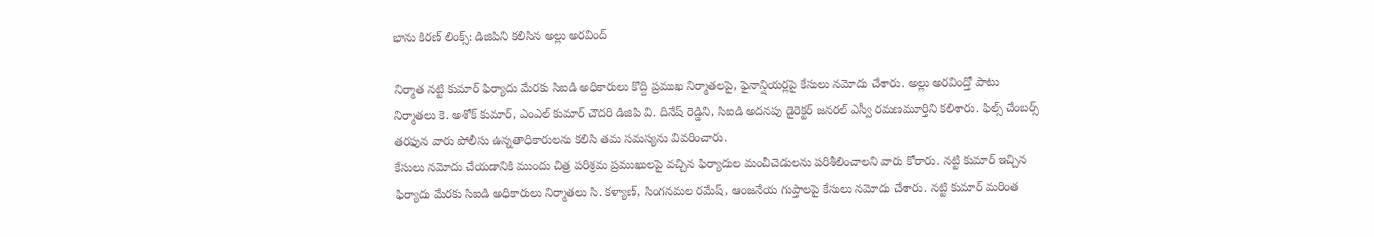భాను కిరణ్ లింక్స్: డిజిపిని కలిసిన అల్లు అరవింద్

నిర్మాత నట్టి కుమార్ ఫిర్యాదు మేరకు సిఐడి అధికారులు కొద్ది ప్రముఖ నిర్మాతలపై, ఫైనాన్షియర్లపై కేసులు నమోదు చేశారు. అల్లు అరవింద్తో పాటు నిర్మాతలు కె. అశోక్ కుమార్, ఎంఎల్ కుమార్ చౌదరి డిజిపి వి. దినేష్ రెడ్డిని, సిఐడి అదనపు డైరెక్టర్ జనరల్ ఎస్వీ రమణమూర్తిని కలిశారు. ఫిల్స్ చేంబర్స్ తరఫున వారు పోలీసు ఉన్నతాధికారులను కలిసి తమ సమస్యను వివరించారు.
కేసులు నమోదు చేయడానికి ముందు చిత్ర పరిశ్రమ ప్రముఖులపై వచ్చిన ఫిర్యాదుల మంచీచెడులను పరిశీలించాలని వారు కోరారు. నట్టి కుమార్ ఇచ్చిన ఫిర్యాదు మేరకు సిఐడి అధికారులు నిర్మాతలు సి. కళ్యాణ్, సింగనమల రమేష్, ఆంజనేయ గుప్తాలపై కేసులు నమోదు చేశారు. నట్టి కుమార్ మరింత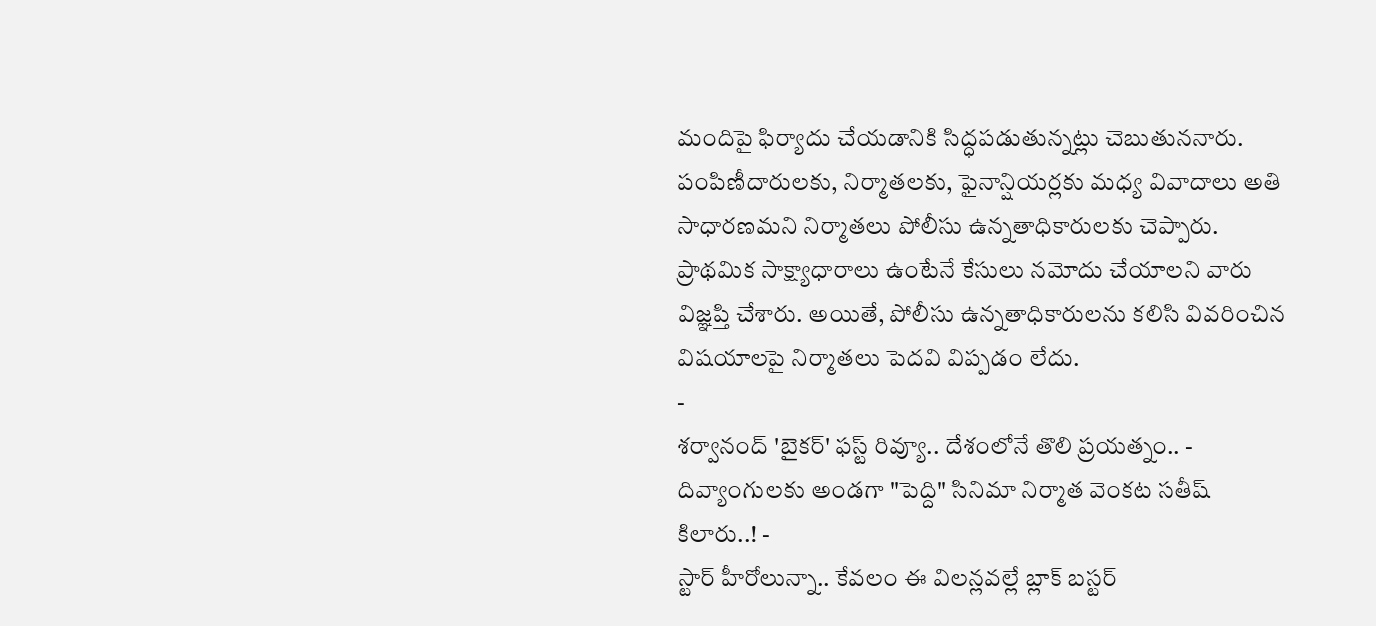మందిపై ఫిర్యాదు చేయడానికి సిద్ధపడుతున్నట్లు చెబుతుననారు.
పంపిణీదారులకు, నిర్మాతలకు, ఫైనాన్షియర్లకు మధ్య వివాదాలు అతి సాధారణమని నిర్మాతలు పోలీసు ఉన్నతాధికారులకు చెప్పారు. ప్రాథమిక సాక్ష్యాధారాలు ఉంటేనే కేసులు నమోదు చేయాలని వారు విజ్ఞప్తి చేశారు. అయితే, పోలీసు ఉన్నతాధికారులను కలిసి వివరించిన విషయాలపై నిర్మాతలు పెదవి విప్పడం లేదు.
-
శర్వానంద్ 'బైకర్' ఫస్ట్ రివ్యూ.. దేశంలోనే తొలి ప్రయత్నం.. -
దివ్యాంగులకు అండగా "పెద్ది" సినిమా నిర్మాత వెంకట సతీష్ కిలారు..! -
స్టార్ హీరోలున్నా.. కేవలం ఈ విలన్లవల్లే బ్లాక్ బస్టర్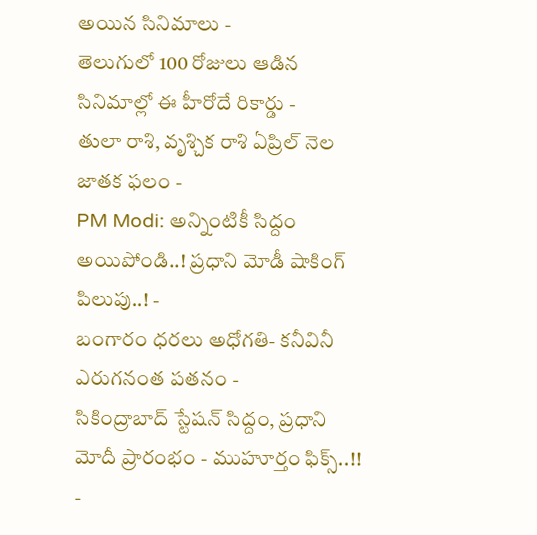అయిన సినిమాలు -
తెలుగులో 100 రోజులు ఆడిన సినిమాల్లో ఈ హీరోదే రికార్డు -
తులా రాశి, వృశ్చిక రాశి ఏప్రిల్ నెల జాతక ఫలం -
PM Modi: అన్నింటికీ సిద్దం అయిపోండి..! ప్రధాని మోడీ షాకింగ్ పిలుపు..! -
బంగారం ధరలు అధోగతి- కనీవినీ ఎరుగనంత పతనం -
సికింద్రాబాద్ స్టేషన్ సిద్దం, ప్రధాని మోదీ ప్రారంభం - ముహూర్తం ఫిక్స్..!! -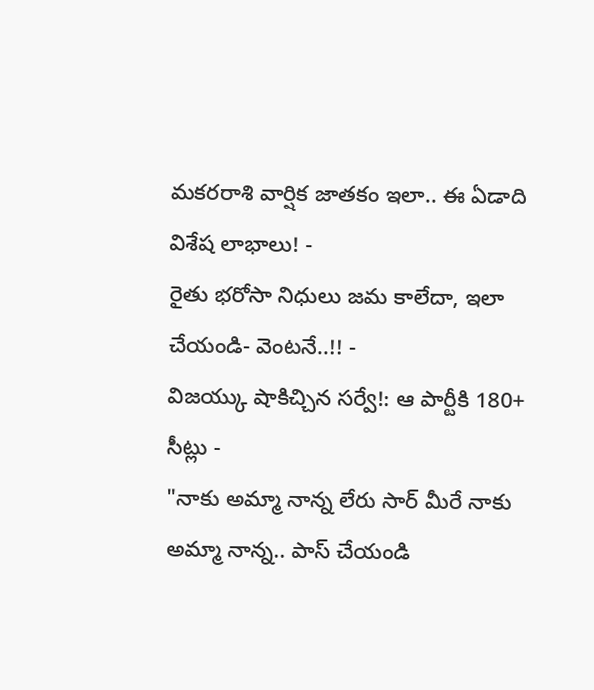మకరరాశి వార్షిక జాతకం ఇలా.. ఈ ఏడాది విశేష లాభాలు! -
రైతు భరోసా నిధులు జమ కాలేదా, ఇలా చేయండి- వెంటనే..!! -
విజయ్కు షాకిచ్చిన సర్వే!: ఆ పార్టీకి 180+ సీట్లు -
"నాకు అమ్మా నాన్న లేరు సార్ మీరే నాకు అమ్మా నాన్న.. పాస్ చేయండి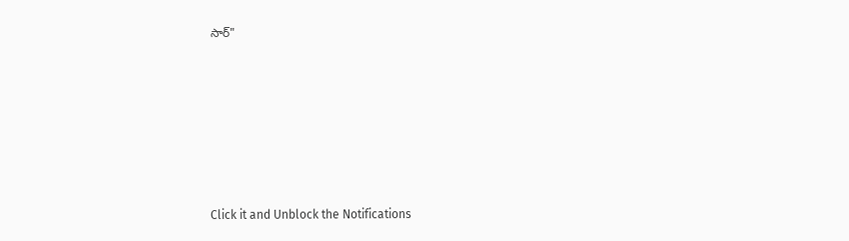సార్"












Click it and Unblock the Notifications